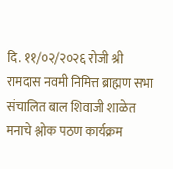दि. ११/०२/२०२६ रोजी श्री रामदास नवमी निमित्त ब्राह्मण सभा संचालित बाल शिवाजी शाळेत मनाचे श्लोक पठण कार्यक्रम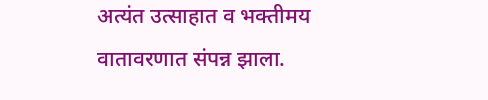अत्यंत उत्साहात व भक्तीमय वातावरणात संपन्न झाला.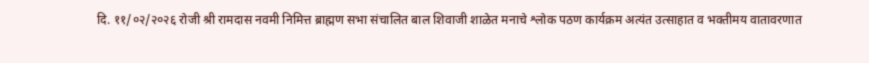दि. ११/०२/२०२६ रोजी श्री रामदास नवमी निमित्त ब्राह्मण सभा संचालित बाल शिवाजी शाळेत मनाचे श्लोक पठण कार्यक्रम अत्यंत उत्साहात व भक्तीमय वातावरणात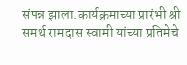संपन्न झाला.कार्यक्रमाच्या प्रारंभी श्री समर्थ रामदास स्वामी यांच्या प्रतिमेचे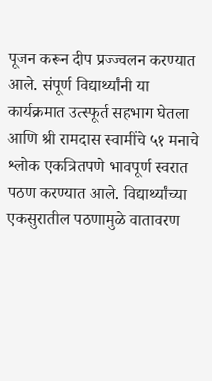पूजन करून दीप प्रज्ज्वलन करण्यात आले. संपूर्ण विद्यार्थ्यांनी या कार्यक्रमात उत्स्फूर्त सहभाग घेतला आणि श्री रामदास स्वामींचे ५१ मनाचे श्लोक एकत्रितपणे भावपूर्ण स्वरात पठण करण्यात आले. विद्यार्थ्यांच्या एकसुरातील पठणामुळे वातावरण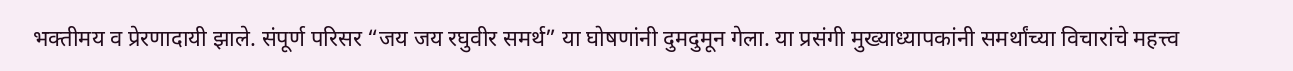भक्तीमय व प्रेरणादायी झाले. संपूर्ण परिसर “जय जय रघुवीर समर्थ” या घोषणांनी दुमदुमून गेला. या प्रसंगी मुख्याध्यापकांनी समर्थांच्या विचारांचे महत्त्व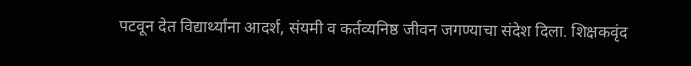पटवून देत विद्यार्थ्यांना आदर्श, संयमी व कर्तव्यनिष्ठ जीवन जगण्याचा संदेश दिला. शिक्षकवृंद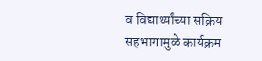व विद्यार्थ्यांच्या सक्रिय सहभागामुळे कार्यक्रम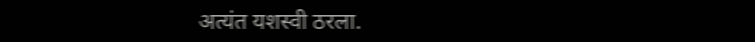अत्यंत यशस्वी ठरला.